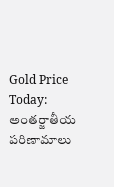Gold Price Today: అంతర్జాతీయ పరిణామాలు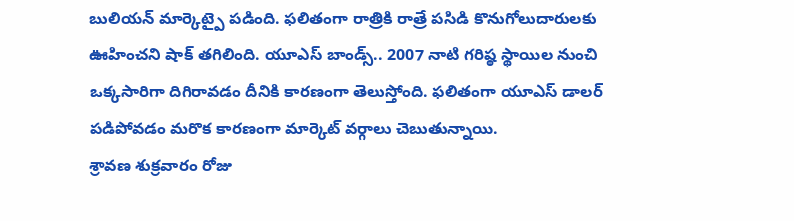బులియన్ మార్కెట్పై పడింది. ఫలితంగా రాత్రికి రాత్రే పసిడి కొనుగోలుదారులకు ఊహించని షాక్ తగిలింది. యూఎస్ బాండ్స్.. 2007 నాటి గరిష్ఠ స్థాయిల నుంచి ఒక్కసారిగా దిగిరావడం దీనికి కారణంగా తెలుస్తోంది. ఫలితంగా యూఎస్ డాలర్ పడిపోవడం మరొక కారణంగా మార్కెట్ వర్గాలు చెబుతున్నాయి.
శ్రావణ శుక్రవారం రోజు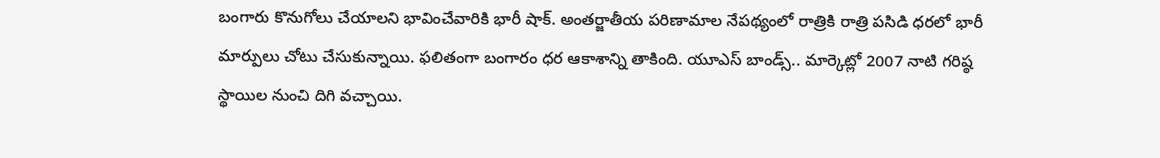బంగారు కొనుగోలు చేయాలని భావించేవారికి భారీ షాక్. అంతర్జాతీయ పరిణామాల నేపథ్యంలో రాత్రికి రాత్రి పసిడి ధరలో భారీ మార్పులు చోటు చేసుకున్నాయి. ఫలితంగా బంగారం ధర ఆకాశాన్ని తాకింది. యూఎస్ బాండ్స్.. మార్కెట్లో 2007 నాటి గరిష్ఠ స్థాయిల నుంచి దిగి వచ్చాయి.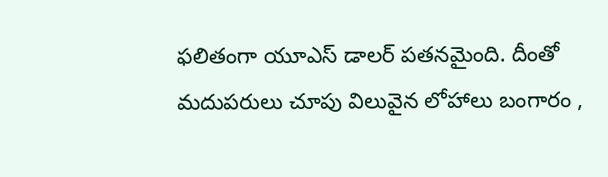ఫలితంగా యూఎస్ డాలర్ పతనమైంది. దీంతో మదుపరులు చూపు విలువైన లోహాలు బంగారం ,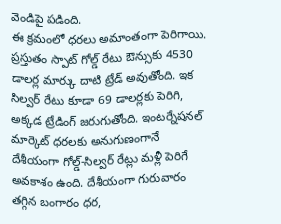వెండిపై పడింది.
ఈ క్రమంలో ధరలు అమాంతంగా పెరిగాయి. ప్రస్తుతం స్పాట్ గోల్డ్ రేటు ఔన్సుకు 4530 డాలర్ల మార్కు దాటి ట్రేడ్ అవుతోంది. ఇక సిల్వర్ రేటు కూడా 69 డాలర్లకు పెరిగి, అక్కడ ట్రేడింగ్ జరుగుతోంది. ఇంటర్నేషనల్ మార్కెట్ ధరలకు అనుగుణంగానే దేశీయంగా గోల్డ్-సిల్వర్ రేట్లు మళ్లీ పెరిగే అవకాశం ఉంది. దేశీయంగా గురువారం తగ్గిన బంగారం ధర,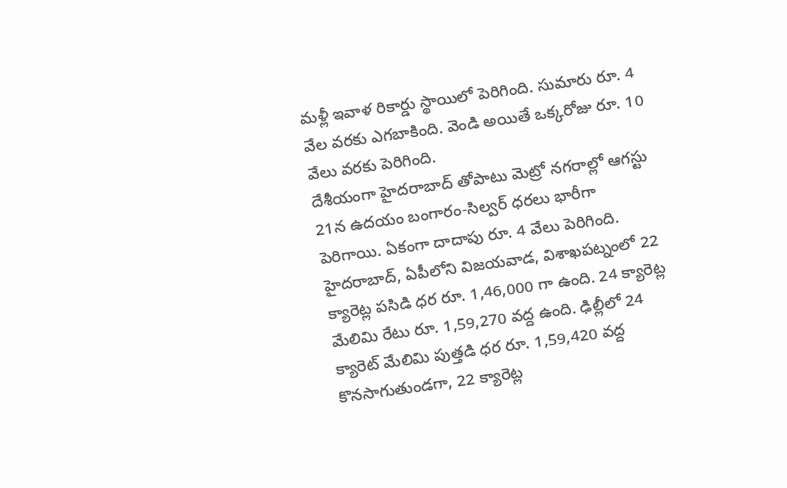మళ్లీ ఇవాళ రికార్డు స్థాయిలో పెరిగింది. సుమారు రూ. 4 వేల వరకు ఎగబాకింది. వెండి అయితే ఒక్కరోజు రూ. 10 వేలు వరకు పెరిగింది.
దేశీయంగా హైదరాబాద్ తోపాటు మెట్రో నగరాల్లో ఆగస్టు 21న ఉదయం బంగారం-సిల్వర్ ధరలు భారీగా పెరిగాయి. ఏకంగా దాదాపు రూ. 4 వేలు పెరిగింది. హైదరాబాద్, ఏపీలోని విజయవాడ, విశాఖపట్నంలో 22 క్యారెట్ల పసిడి ధర రూ. 1,46,000 గా ఉంది. 24 క్యారెట్ల మేలిమి రేటు రూ. 1,59,270 వద్ద ఉంది. ఢిల్లీలో 24 క్యారెట్ మేలిమి పుత్తడి ధర రూ. 1,59,420 వద్ద కొనసాగుతుండగా, 22 క్యారెట్ల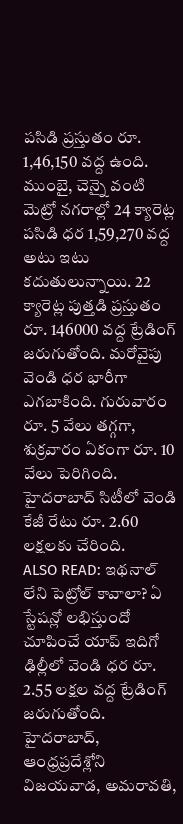పసిడి ప్రస్తుతం రూ. 1,46,150 వద్ద ఉంది.
ముంబై, చెన్నై వంటి మెట్రో నగరాల్లో 24 క్యారెట్ల పసిడి ధర 1,59,270 వద్ద అటు ఇటు కదుతులున్నాయి. 22 క్యారెట్ల పుత్తడి ప్రస్తుతం రూ. 146000 వద్ద ట్రేడింగ్ జరుగుతోంది. మరోవైపు వెండి ధర భారీగా ఎగబాకింది. గురువారం రూ. 5 వేలు తగ్గగా, శుక్రవారం ఏకంగా రూ. 10 వేలు పెరిగింది. హైదరాబాద్ సిటీలో వెండి కేజీ రేటు రూ. 2.60 లక్షలకు చేరింది.
ALSO READ: ఇథనాల్ లేని పెట్రోల్ కావాలా? ఏ స్టేషన్లో లభిస్తుందో చూపించే యాప్ ఇదిగో
ఢిల్లీలో వెండి ధర రూ. 2.55 లక్షల వద్ద ట్రేడింగ్ జరుగుతోంది. హైదరాబాద్, ఆంధ్రప్రదేశ్లోని విజయవాడ, అమరావతి,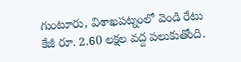గుంటూరు, విశాఖపట్నంలో వెండి రేటు కేజీ రూ. 2.60 లక్షల వద్ద పలుకుతోంది.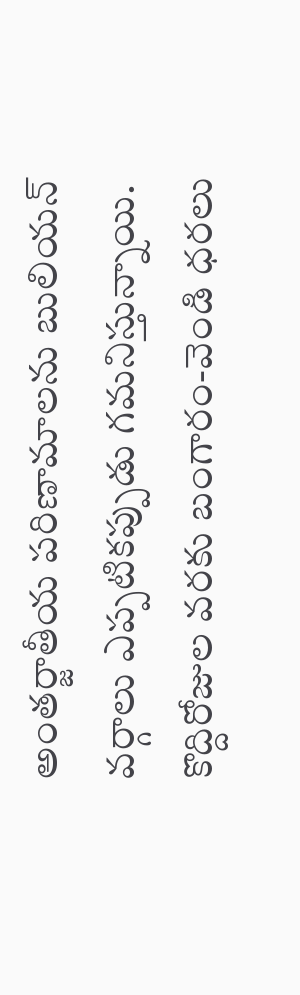అంతర్జాతీయ పరిణామాలను బులియన్ వర్గాలు ఎప్పటికప్పుడు గమనిస్తున్నాయి. కొద్దిరోజుల వరకు బంగారం-వెండి ధరలు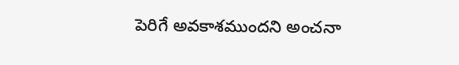పెరిగే అవకాశముందని అంచనా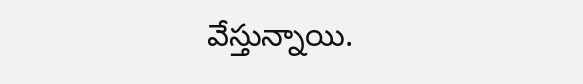వేస్తున్నాయి.